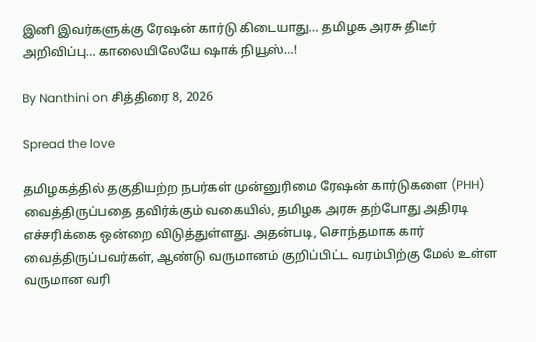இனி இவர்களுக்கு ரேஷன் கார்டு கிடையாது… தமிழக அரசு திடீர் அறிவிப்பு… காலையிலேயே ஷாக் நியூஸ்…!

By Nanthini on சித்திரை 8, 2026

Spread the love

தமிழகத்தில் தகுதியற்ற நபர்கள் முன்னுரிமை ரேஷன் கார்டுகளை (PHH) வைத்திருப்பதை தவிர்க்கும் வகையில், தமிழக அரசு தற்போது அதிரடி எச்சரிக்கை ஒன்றை விடுத்துள்ளது. அதன்படி, சொந்தமாக கார் வைத்திருப்பவர்கள், ஆண்டு வருமானம் குறிப்பிட்ட வரம்பிற்கு மேல் உள்ள வருமான வரி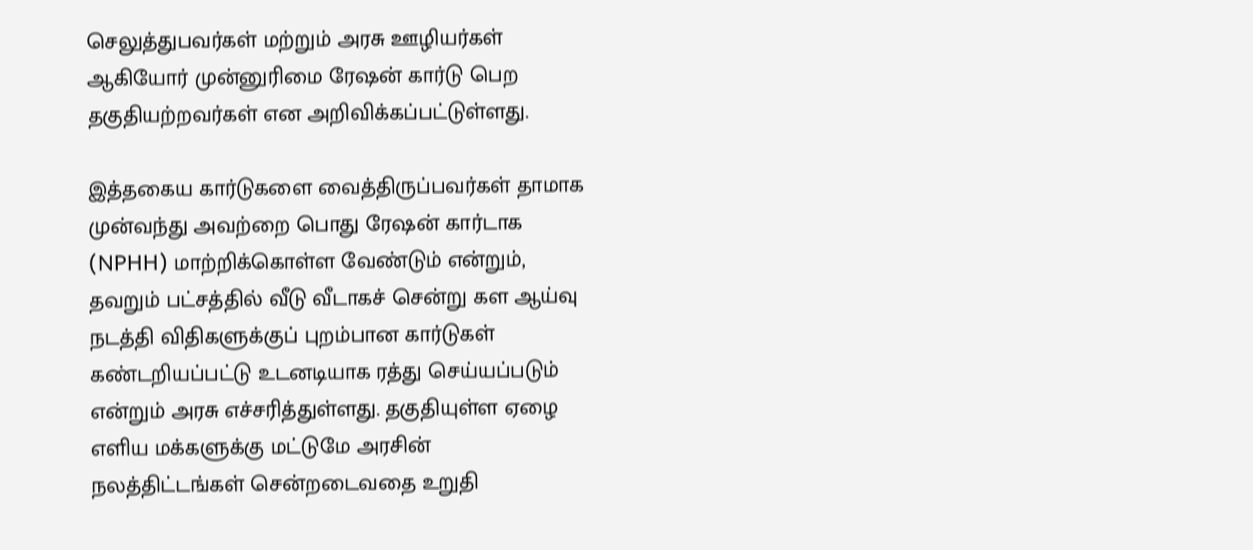செலுத்துபவர்கள் மற்றும் அரசு ஊழியர்கள் ஆகியோர் முன்னுரிமை ரேஷன் கார்டு பெற தகுதியற்றவர்கள் என அறிவிக்கப்பட்டுள்ளது.

இத்தகைய கார்டுகளை வைத்திருப்பவர்கள் தாமாக முன்வந்து அவற்றை பொது ரேஷன் கார்டாக (NPHH) மாற்றிக்கொள்ள வேண்டும் என்றும், தவறும் பட்சத்தில் வீடு வீடாகச் சென்று கள ஆய்வு நடத்தி விதிகளுக்குப் புறம்பான கார்டுகள் கண்டறியப்பட்டு உடனடியாக ரத்து செய்யப்படும் என்றும் அரசு எச்சரித்துள்ளது. தகுதியுள்ள ஏழை எளிய மக்களுக்கு மட்டுமே அரசின் நலத்திட்டங்கள் சென்றடைவதை உறுதி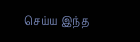செய்ய இந்த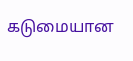கடுமையான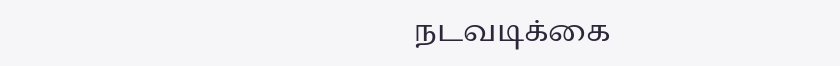நடவடிக்கை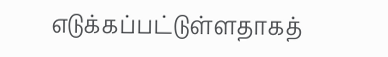எடுக்கப்பட்டுள்ளதாகத்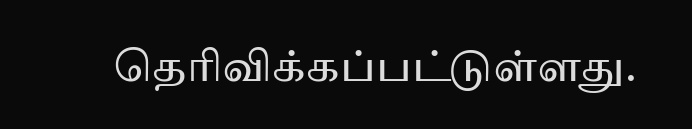தெரிவிக்கப்பட்டுள்ளது.